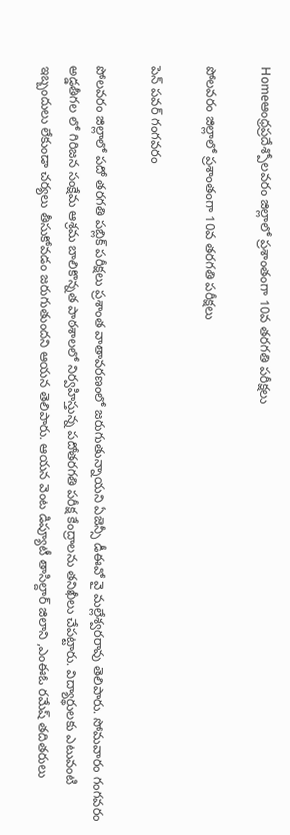Homeఆంధ్రప్రదేశ్పోలవరం జిల్లాలో ప్రశాంతంగా 10వ తరగతి పరీక్షలు

పోలవరం జిల్లాలో ప్రశాంతంగా 10వ తరగతి పరీక్షలు

పెన్ పవర్ గంగవరం

పోలవరం జిల్లాలో పదో తరగతి పబ్లిక్ పరీక్షలు ప్రశాంత వాతావరణంలో జరుగుతున్నాయని ఏజెన్సీ డీఈవో వై మల్లేశ్వరరావు తెలిపారు. సోమవారం గంగవరం అడ్డతీగల లో గిరిజన సంక్షేమ ఆశ్రమ బాలికొన్నత పాఠశాలలో నిర్వహిస్తున్న పదోతరగతి పరీక్ష కేంద్రాలను తనిఖీలు చేపట్టారు. విద్యార్థులకు ఎటువంటి ఇబ్బందులు లేకుండా చర్యలు తీసుకోవడం జరుగుతుందని ఆయన తెలిపారు. ఆయన వెంట డిప్యూటీ తాసిల్దార్ జిలాని ,ఎంఈఓ రమేష్ తదితరులు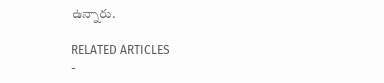ఉన్నారు.

RELATED ARTICLES
-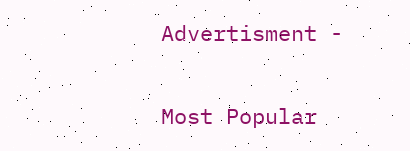Advertisment -

Most Popular